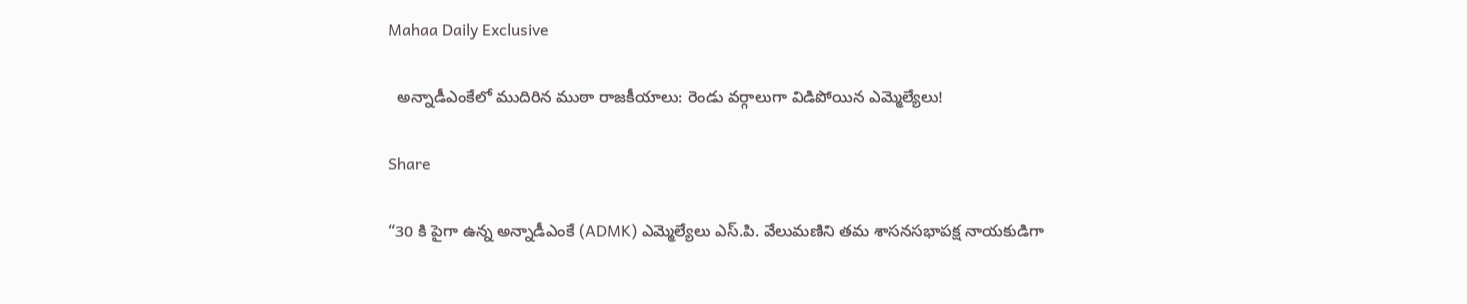Mahaa Daily Exclusive

  అన్నాడీఎంకేలో ముదిరిన ముఠా రాజకీయాలు: రెండు వర్గాలుగా విడిపోయిన ఎమ్మెల్యేలు!

Share

“30 కి పైగా ఉన్న అన్నాడీఎంకే (ADMK) ఎమ్మెల్యేలు ఎస్.పి. వేలుమణిని తమ శాసనసభాపక్ష నాయకుడిగా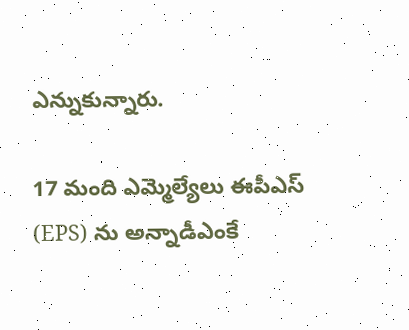ఎన్నుకున్నారు.

17 మంది ఎమ్మెల్యేలు ఈపీఎస్ (EPS) ను అన్నాడీఎంకే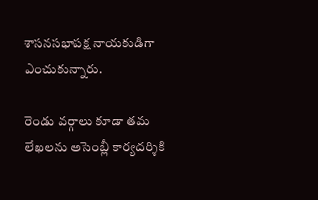శాసనసభాపక్ష నాయకుడిగా ఎంచుకున్నారు.

రెండు వర్గాలు కూడా తమ లేఖలను అసెంబ్లీ కార్యదర్శికి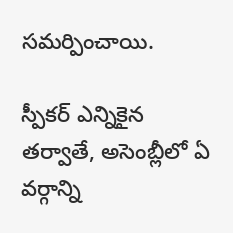సమర్పించాయి.

స్పీకర్ ఎన్నికైన తర్వాతే, అసెంబ్లీలో ఏ వర్గాన్ని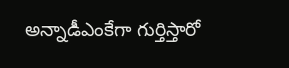అన్నాడీఎంకేగా గుర్తిస్తారో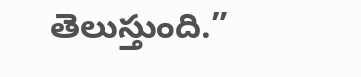తెలుస్తుంది.”